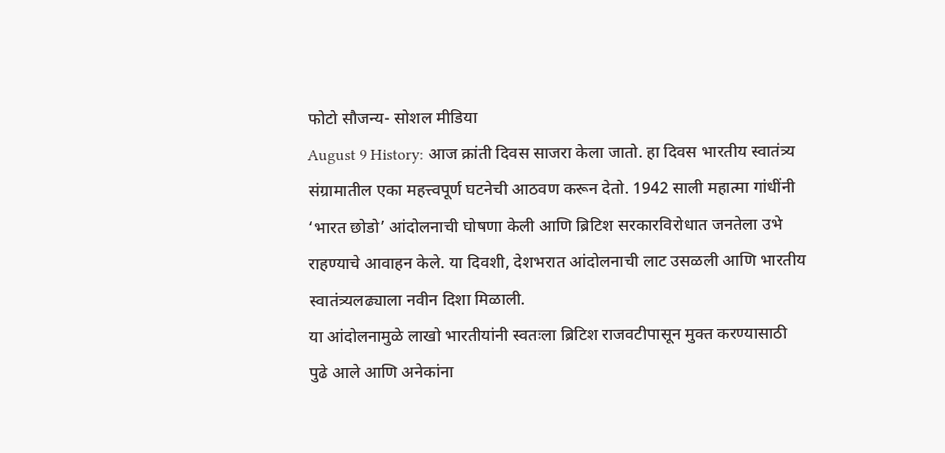फोटो सौजन्य- सोशल मीडिया
August 9 History: आज क्रांती दिवस साजरा केला जातो. हा दिवस भारतीय स्वातंत्र्य संग्रामातील एका महत्त्वपूर्ण घटनेची आठवण करून देतो. 1942 साली महात्मा गांधींनी ‘भारत छोडो’ आंदोलनाची घोषणा केली आणि ब्रिटिश सरकारविरोधात जनतेला उभे राहण्याचे आवाहन केले. या दिवशी, देशभरात आंदोलनाची लाट उसळली आणि भारतीय स्वातंत्र्यलढ्याला नवीन दिशा मिळाली.
या आंदोलनामुळे लाखो भारतीयांनी स्वतःला ब्रिटिश राजवटीपासून मुक्त करण्यासाठी पुढे आले आणि अनेकांना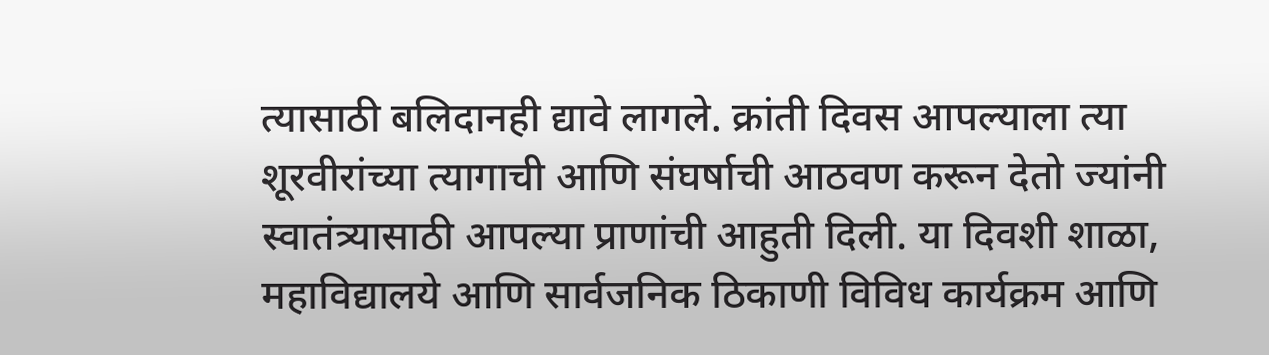त्यासाठी बलिदानही द्यावे लागले. क्रांती दिवस आपल्याला त्या शूरवीरांच्या त्यागाची आणि संघर्षाची आठवण करून देतो ज्यांनी स्वातंत्र्यासाठी आपल्या प्राणांची आहुती दिली. या दिवशी शाळा, महाविद्यालये आणि सार्वजनिक ठिकाणी विविध कार्यक्रम आणि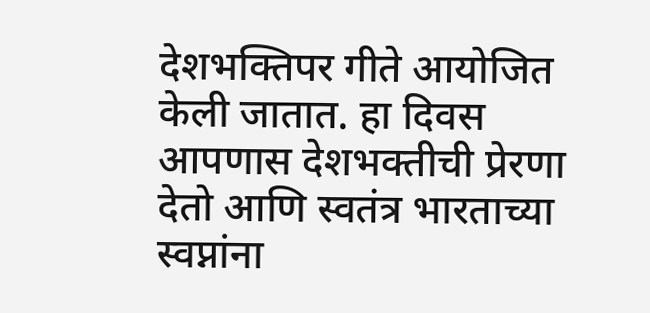देशभक्तिपर गीते आयोजित केली जातात. हा दिवस आपणास देशभक्तीची प्रेरणा देतो आणि स्वतंत्र भारताच्या स्वप्नांना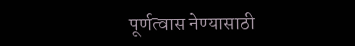पूर्णत्वास नेण्यासाठी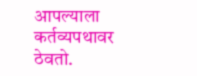आपल्याला कर्तव्यपथावर ठेवतो.